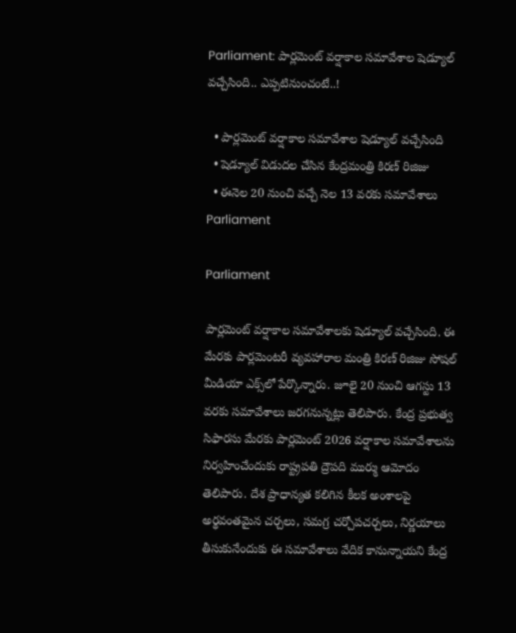Parliament: పార్లమెంట్ వర్షాకాల సమావేశాల షెడ్యూల్ వచ్చేసింది.. ఎప్పటినుంచంటే..!

  • పార్లమెంట్ వర్షాకాల సమావేశాల షెడ్యూల్ వచ్చేసింది
  • షెడ్యూల్ విడుదల చేసిన కేంద్రమంత్రి కిరణ్ రిజిజు
  • ఈనెల 20 నుంచి వచ్చే నెల 13 వరకు సమావేశాలు
Parliament

Parliament

పార్లమెంట్ వర్షాకాల సమావేశాలకు షెడ్యూల్ వచ్చేసింది. ఈ మేరకు పార్లమెంటరీ వ్యవహారాల మంత్రి కిరణ్ రిజిజు సోషల్ మీడియా ఎక్స్‌లో పేర్కొన్నారు. జూలై 20 నుంచి ఆగస్టు 13 వరకు సమావేశాలు జరగనున్నట్లు తెలిపారు. కేంద్ర ప్రభుత్వ సిఫారసు మేరకు పార్లమెంట్ 2026 వర్షాకాల సమావేశాలను నిర్వహించేందుకు రాష్ట్రపతి ద్రౌపది ముర్ము ఆమోదం తెలిపారు. దేశ ప్రాధాన్యత కలిగిన కీలక అంశాలపై అర్థవంతమైన చర్చలు, సమగ్ర చర్చోపచర్చలు, నిర్ణయాలు తీసుకునేందుకు ఈ సమావేశాలు వేదిక కానున్నాయని కేంద్ర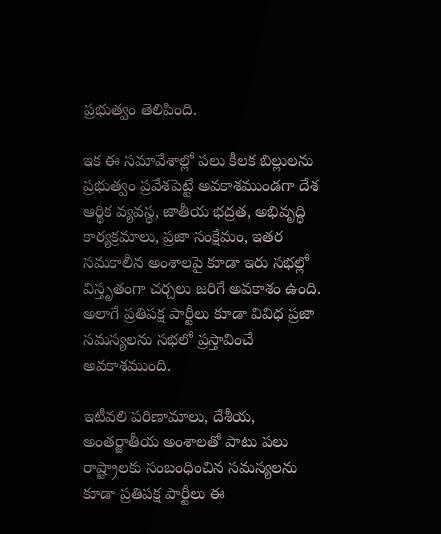ప్రభుత్వం తెలిపింది.

ఇక ఈ సమావేశాల్లో పలు కీలక బిల్లులను ప్రభుత్వం ప్రవేశపెట్టే అవకాశముండగా దేశ ఆర్థిక వ్యవస్థ, జాతీయ భద్రత, అభివృద్ధి కార్యక్రమాలు, ప్రజా సంక్షేమం, ఇతర సమకాలీన అంశాలపై కూడా ఇరు సభల్లో విస్తృతంగా చర్చలు జరిగే అవకాశం ఉంది. అలాగే ప్రతిపక్ష పార్టీలు కూడా వివిధ ప్రజా సమస్యలను సభలో ప్రస్తావించే అవకాశముంది.

ఇటీవలి పరిణామాలు, దేశీయ, అంతర్జాతీయ అంశాలతో పాటు పలు రాష్ట్రాలకు సంబంధించిన సమస్యలను కూడా ప్రతిపక్ష పార్టీలు ఈ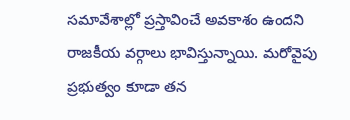సమావేశాల్లో ప్రస్తావించే అవకాశం ఉందని రాజకీయ వర్గాలు భావిస్తున్నాయి. మరోవైపు ప్రభుత్వం కూడా తన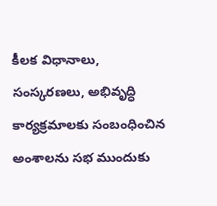కీలక విధానాలు, సంస్కరణలు, అభివృద్ధి కార్యక్రమాలకు సంబంధించిన అంశాలను సభ ముందుకు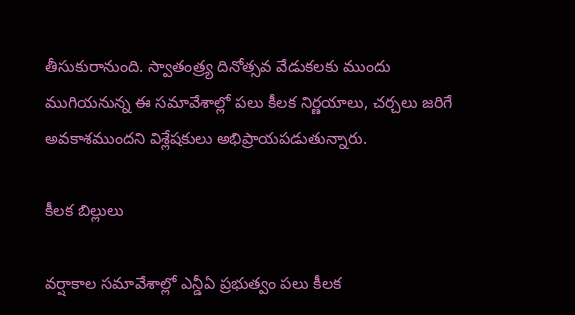తీసుకురానుంది. స్వాతంత్ర్య దినోత్సవ వేడుకలకు ముందు ముగియనున్న ఈ సమావేశాల్లో పలు కీలక నిర్ణయాలు, చర్చలు జరిగే అవకాశముందని విశ్లేషకులు అభిప్రాయపడుతున్నారు.

కీలక బిల్లులు

వర్షాకాల సమావేశాల్లో ఎన్డీఏ ప్రభుత్వం పలు కీలక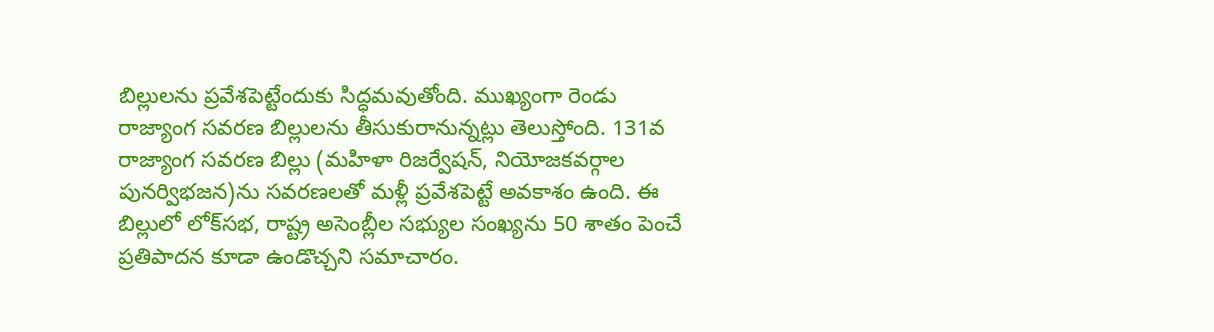బిల్లులను ప్రవేశపెట్టేందుకు సిద్ధమవుతోంది. ముఖ్యంగా రెండు రాజ్యాంగ సవరణ బిల్లులను తీసుకురానున్నట్లు తెలుస్తోంది. 131వ రాజ్యాంగ సవరణ బిల్లు (మహిళా రిజర్వేషన్, నియోజకవర్గాల పునర్విభజన)ను సవరణలతో మళ్లీ ప్రవేశపెట్టే అవకాశం ఉంది. ఈ బిల్లులో లోక్‌సభ, రాష్ట్ర అసెంబ్లీల సభ్యుల సంఖ్యను 50 శాతం పెంచే ప్రతిపాదన కూడా ఉండొచ్చని సమాచారం.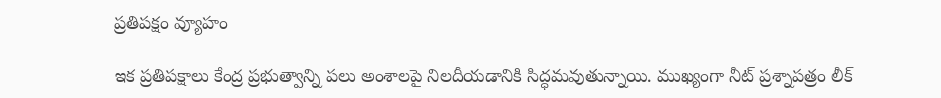ప్రతిపక్షం వ్యూహం

ఇక ప్రతిపక్షాలు కేంద్ర ప్రభుత్వాన్ని పలు అంశాలపై నిలదీయడానికి సిద్ధమవుతున్నాయి. ముఖ్యంగా నీట్ ప్రశ్నాపత్రం లీక్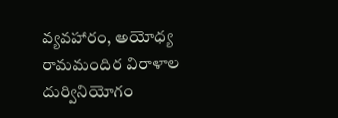వ్యవహారం, అయోధ్య రామమందిర విరాళాల దుర్వినియోగం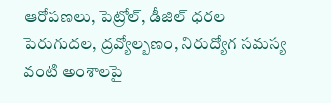ఆరోపణలు, పెట్రోల్, డీజిల్ ధరల పెరుగుదల, ద్రవ్యోల్బణం, నిరుద్యోగ సమస్య వంటి అంశాలపై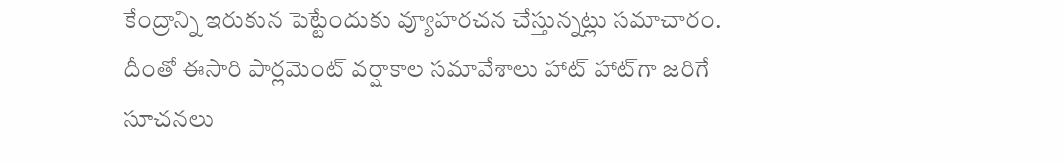కేంద్రాన్ని ఇరుకున పెట్టేందుకు వ్యూహరచన చేస్తున్నట్లు సమాచారం. దీంతో ఈసారి పార్లమెంట్ వర్షాకాల సమావేశాలు హాట్ హాట్‌గా జరిగే సూచనలు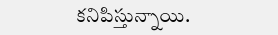కనిపిస్తున్నాయి.